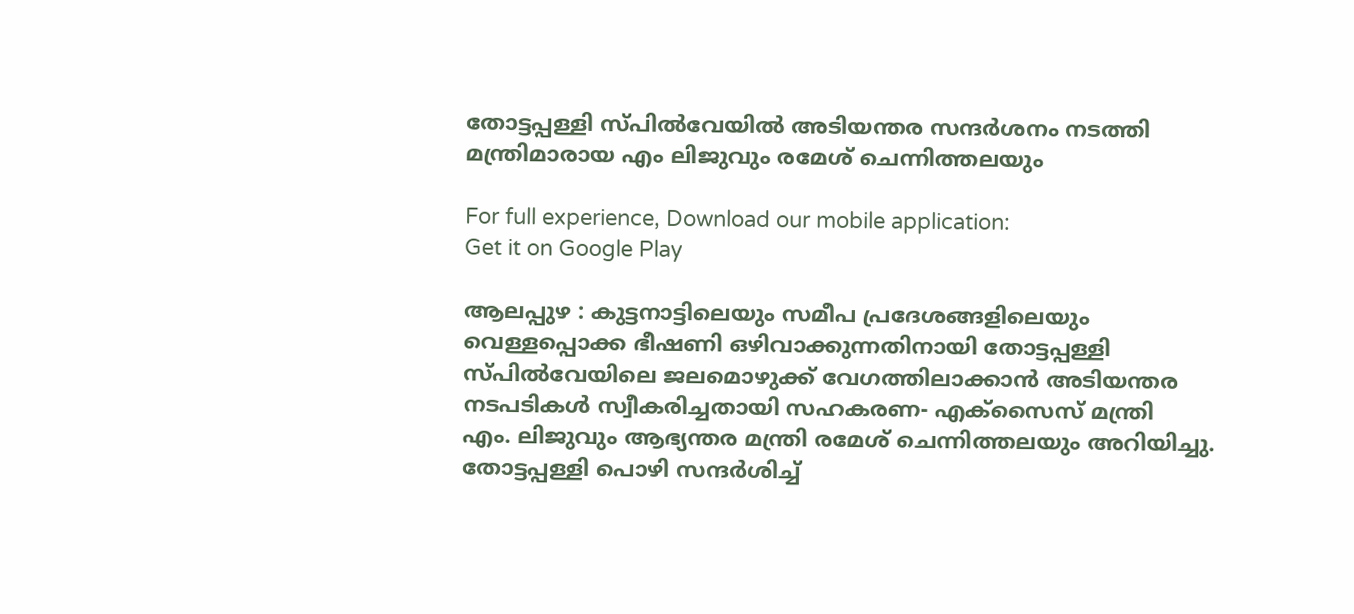തോട്ടപ്പള്ളി സ്പിൽവേയിൽ അടിയന്തര സന്ദർശനം നടത്തി മന്ത്രിമാരായ എം ലിജുവും രമേശ് ചെന്നിത്തലയും

For full experience, Download our mobile application:
Get it on Google Play

ആലപ്പുഴ : കുട്ടനാട്ടിലെയും സമീപ പ്രദേശങ്ങളിലെയും വെള്ളപ്പൊക്ക ഭീഷണി ഒഴിവാക്കുന്നതിനായി തോട്ടപ്പള്ളി സ്പിൽവേയിലെ ജലമൊഴുക്ക് വേഗത്തിലാക്കാൻ അടിയന്തര നടപടികൾ സ്വീകരിച്ചതായി സഹകരണ- എക്സൈസ് മന്ത്രി
എം. ലിജുവും ആഭ്യന്തര മന്ത്രി രമേശ് ചെന്നിത്തലയും അറിയിച്ചു. തോട്ടപ്പള്ളി പൊഴി സന്ദർശിച്ച്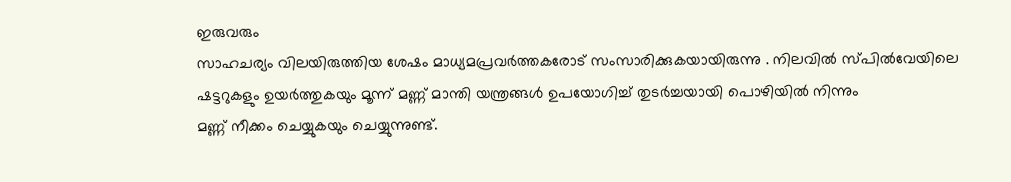ഇരുവരും
സാഹചര്യം വിലയിരുത്തിയ ശേഷം മാധ്യമപ്രവർത്തകരോട് സംസാരിക്കുകയായിരുന്നു . നിലവിൽ സ്പിൽവേയിലെ ഷട്ടറുകളും ഉയർത്തുകയും മൂന്ന് മണ്ണ് മാന്തി യന്ത്രങ്ങൾ ഉപയോഗിച്ച് തുടർച്ചയായി പൊഴിയിൽ നിന്നും
മണ്ണ് നീക്കം ചെയ്യുകയും ചെയ്യുന്നുണ്ട്.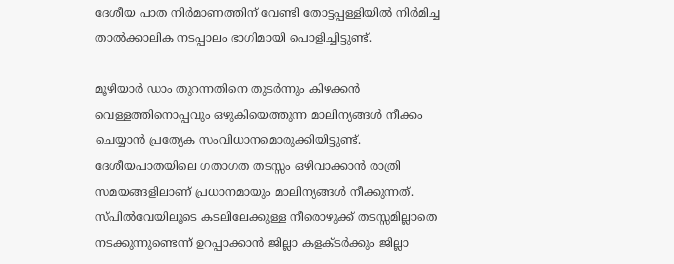ദേശീയ പാത നിർമാണത്തിന് വേണ്ടി തോട്ടപ്പള്ളിയിൽ നിർമിച്ച താൽക്കാലിക നടപ്പാലം ഭാഗിമായി പൊളിച്ചിട്ടുണ്ട്.

മൂഴിയാർ ഡാം തുറന്നതിനെ തുടർന്നും കിഴക്കൻ വെള്ളത്തിനൊപ്പവും ഒഴുകിയെത്തുന്ന മാലിന്യങ്ങൾ നീക്കം ചെയ്യാൻ പ്രത്യേക സംവിധാനമൊരുക്കിയിട്ടുണ്ട്. ദേശീയപാതയിലെ ഗതാഗത തടസ്സം ഒഴിവാക്കാൻ രാത്രി സമയങ്ങളിലാണ് പ്രധാനമായും മാലിന്യങ്ങൾ നീക്കുന്നത്.
സ്പിൽവേയിലൂടെ കടലിലേക്കുള്ള നീരൊഴുക്ക് തടസ്സമില്ലാതെ നടക്കുന്നുണ്ടെന്ന് ഉറപ്പാക്കാൻ ജില്ലാ കളക്ടർക്കും ജില്ലാ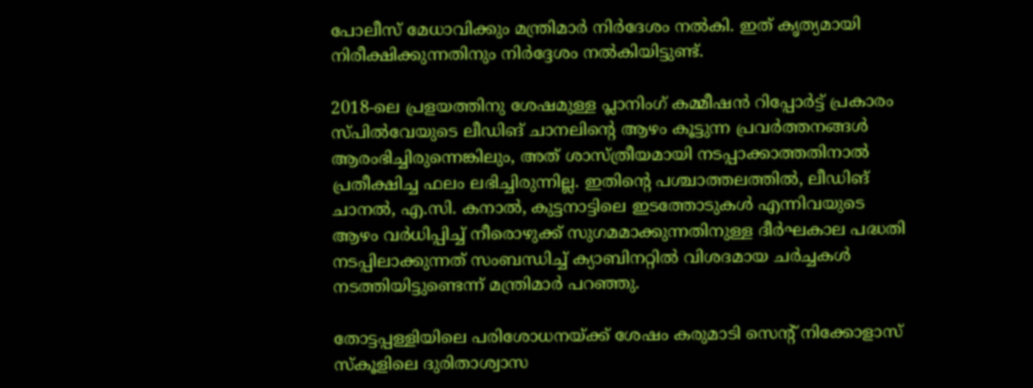പോലീസ് മേധാവിക്കും മന്ത്രിമാർ നിർദേശം നൽകി. ഇത് കൃത്യമായി നിരീക്ഷിക്കുന്നതിനും നിർദ്ദേശം നൽകിയിട്ടുണ്ട്.

2018-ലെ പ്രളയത്തിനു ശേഷമുള്ള പ്ലാനിംഗ് കമ്മീഷൻ റിപ്പോർട്ട് പ്രകാരം സ്പിൽവേയുടെ ലീഡിങ് ചാനലിന്റെ ആഴം കൂട്ടുന്ന പ്രവർത്തനങ്ങൾ ആരംഭിച്ചിരുന്നെങ്കിലും, അത് ശാസ്ത്രീയമായി നടപ്പാക്കാത്തതിനാൽ പ്രതീക്ഷിച്ച ഫലം ലഭിച്ചിരുന്നില്ല. ഇതിന്റെ പശ്ചാത്തലത്തിൽ, ലീഡിങ് ചാനൽ, എ.സി. കനാൽ, കുട്ടനാട്ടിലെ ഇടത്തോടുകൾ എന്നിവയുടെ ആഴം വർധിപ്പിച്ച് നീരൊഴുക്ക് സുഗമമാക്കുന്നതിനുള്ള ദീർഘകാല പദ്ധതി നടപ്പിലാക്കുന്നത് സംബന്ധിച്ച് ക്യാബിനറ്റിൽ വിശദമായ ചർച്ചകൾ നടത്തിയിട്ടുണ്ടെന്ന് മന്ത്രിമാർ പറഞ്ഞു.

തോട്ടപ്പള്ളിയിലെ പരിശോധനയ്ക്ക് ശേഷം കരുമാടി സെന്റ് നിക്കോളാസ് സ്കൂളിലെ ദുരിതാശ്വാസ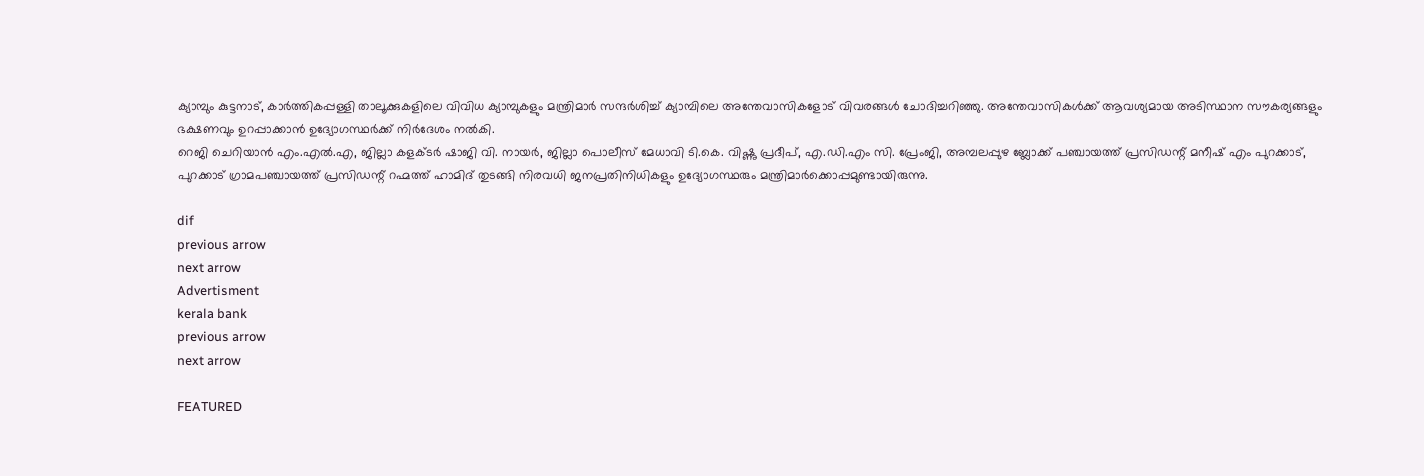ക്യാമ്പും കുട്ടനാട്, കാർത്തികപ്പള്ളി താലൂക്കുകളിലെ വിവിധ ക്യാമ്പുകളും മന്ത്രിമാർ സന്ദർശിച്ച് ക്യാമ്പിലെ അന്തേവാസികളോട് വിവരങ്ങൾ ചോദിച്ചറിഞ്ഞു. അന്തേവാസികൾക്ക് ആവശ്യമായ അടിസ്ഥാന സൗകര്യങ്ങളും ഭക്ഷണവും ഉറപ്പാക്കാൻ ഉദ്യോഗസ്ഥർക്ക് നിർദേശം നൽകി.
റെജി ചെറിയാൻ എം.എൽ.എ, ജില്ലാ കളക്ടർ ഷാജി വി. നായർ, ജില്ലാ പൊലീസ് മേധാവി ടി.കെ. വിഷ്ണു പ്രദീപ്, എ.ഡി.എം സി. പ്രേംജി, അമ്പലപ്പുഴ ബ്ലോക്ക് പഞ്ചായത്ത് പ്രസിഡന്റ് മനീഷ് എം പുറക്കാട്, പുറക്കാട് ഗ്രാമപഞ്ചായത്ത് പ്രസിഡന്റ് റഹ്മത്ത് ഹാമിദ് തുടങ്ങി നിരവധി ജനപ്രതിനിധികളും ഉദ്യോഗസ്ഥരും മന്ത്രിമാർക്കൊപ്പമുണ്ടായിരുന്നു.

dif
previous arrow
next arrow
Advertisment
kerala bank
previous arrow
next arrow

FEATURED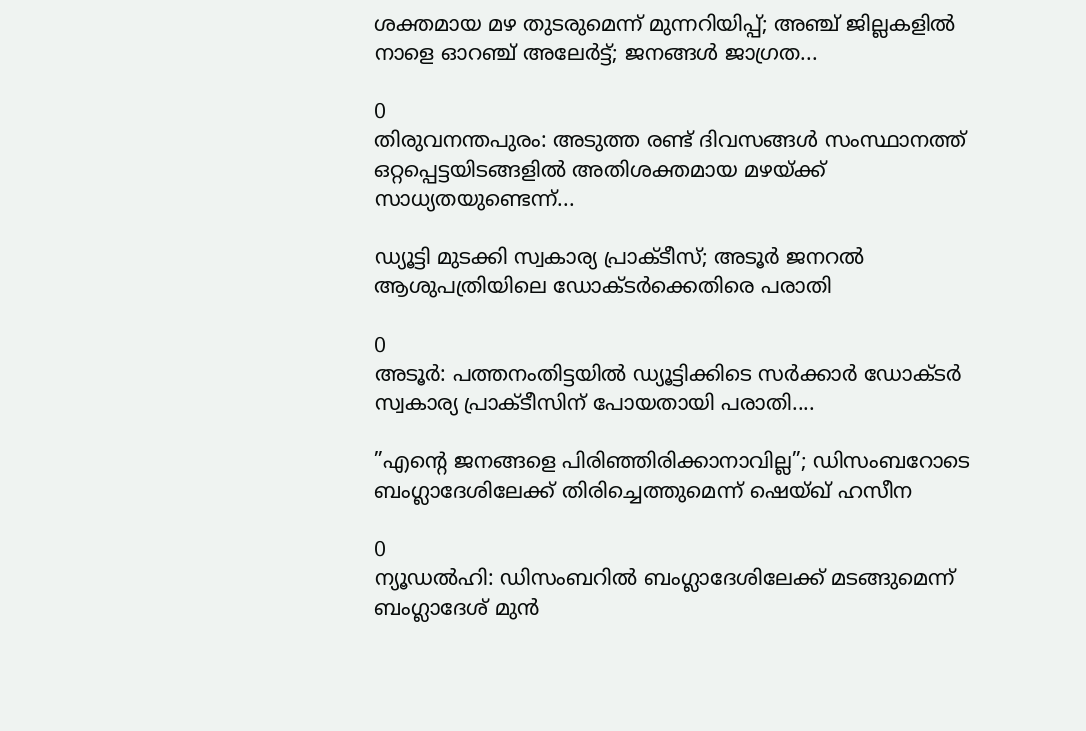ശക്തമായ മഴ തുടരുമെന്ന് മുന്നറിയിപ്പ്; അഞ്ച് ജില്ലകളിൽ നാളെ ഓറഞ്ച് അലേർട്ട്; ജനങ്ങൾ ജാഗ്രത...

0
തിരുവനന്തപുരം: അടുത്ത രണ്ട് ദിവസങ്ങള്‍ സംസ്ഥാനത്ത് ഒറ്റപ്പെട്ടയിടങ്ങളില്‍ അതിശക്തമായ മഴയ്ക്ക് സാധ്യതയുണ്ടെന്ന്...

ഡ്യൂട്ടി മുടക്കി സ്വകാര്യ പ്രാക്ടീസ്; അടൂർ ജനറൽ ആശുപത്രിയിലെ ഡോക്ടർക്കെതിരെ പരാതി

0
അടൂർ: പത്തനംതിട്ടയില്‍ ഡ്യൂട്ടിക്കിടെ സർക്കാർ ഡോക്ടർ സ്വകാര്യ പ്രാക്ടീസിന് പോയതായി പരാതി....

”എന്റെ ജനങ്ങളെ പിരിഞ്ഞിരിക്കാനാവില്ല”; ഡിസംബറോടെ ബംഗ്ലാദേശിലേക്ക് തിരിച്ചെത്തുമെന്ന് ഷെയ്ഖ് ഹസീന

0
ന്യൂഡല്‍ഹി: ഡിസംബറില്‍ ബംഗ്ലാദേശിലേക്ക് മടങ്ങുമെന്ന് ബംഗ്ലാദേശ് മുന്‍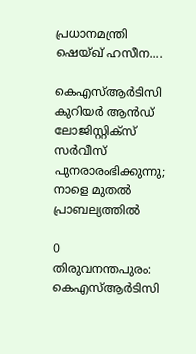പ്രധാനമന്ത്രി ഷെയ്ഖ് ഹസീന....

കെഎസ്ആര്‍ടിസി കുറിയര്‍ ആന്‍ഡ് ലോജിസ്റ്റിക്‌സ് സര്‍വീസ് പുനരാരംഭിക്കുന്നു; നാളെ മുതല്‍ പ്രാബല്യത്തില്‍

0
തിരുവനന്തപുരം: കെഎസ്ആര്‍ടിസി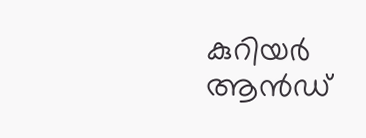കുറിയര്‍ ആന്‍ഡ്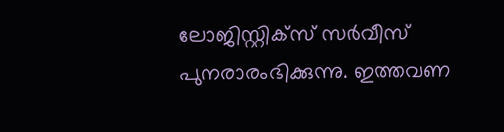ലോജിസ്റ്റിക്‌സ് സര്‍വീസ് പുനരാരംഭിക്കുന്നു. ഇത്തവണ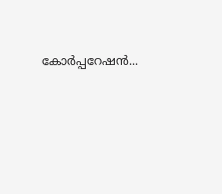കോർപ്പറേഷൻ...